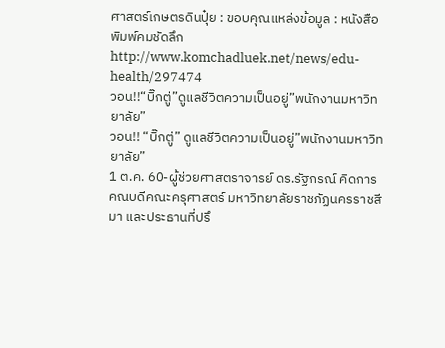ศาสตร์เกษตรดินปุ๋ย : ขอบคุณแหล่งข้อมูล : หนังสือพิมพ์คมชัดลึก
http://www.komchadluek.net/news/edu-health/297474
วอน!!“บิ๊กตู่”ดูแลชีวิตความเป็นอยู่”พนักงานมหาวิทยาลัย”
วอน!! “บิ๊กตู่” ดูแลชีวิตความเป็นอยู่”พนักงานมหาวิทยาลัย”
1 ต.ค. 60-ผู้ช่วยศาสตราจารย์ ดร.รัฐกรณ์ คิดการ คณบดีคณะครุศาสตร์ มหาวิทยาลัยราชภัฏนครราชสีมา และประธานที่ปรึ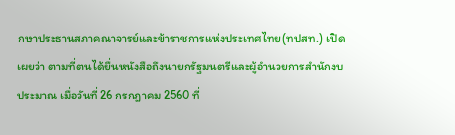กษาประธานสภาคณาจารย์และข้าราชการแห่งประเทศไทย(ทปสท.) เปิดเผยว่า ตามที่ตนได้ยื่นหนังสือถึงนายกรัฐมนตรีและผู้อำนวยการสำนักงบประมาณ เมื่อวันที่ 26 กรกฎาคม 2560 ที่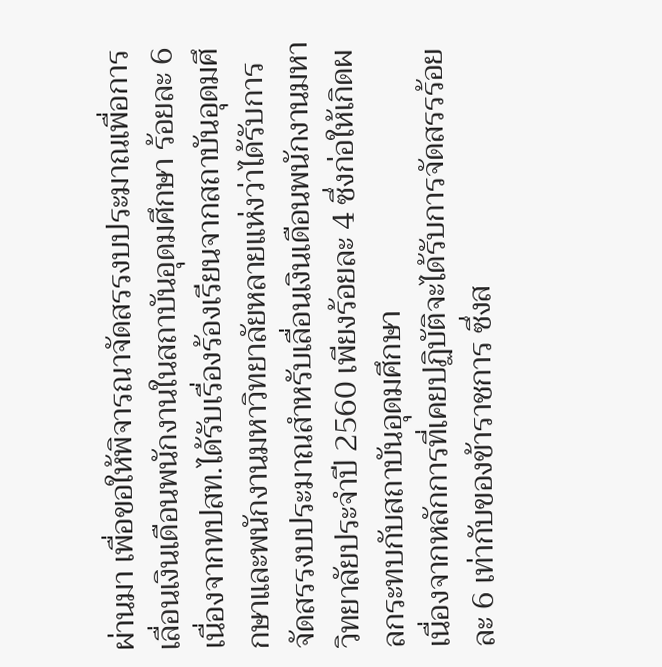ผ่านมา เพื่อขอให้พิจารณาจัดสรรงบประมาณเพื่อการเลื่อนเงินเดือนพนักงานในสถาบันอุดมศึกษา ร้อยละ 6 เนื่องจากทปสท.ได้รับเรื่องร้องเรียนจากสถาบันอุดมศึกษาและพนักงานมหาวิทยาลัยหลายแห่งว่าได้รับการจัดสรรงบประมาณสำหรับเลื่อนเงินเดือนพนักงานมหาวิทยาลัยประจำปี 2560 เพียงร้อยละ 4 ซึ่งก่อให้เกิดผลกระทบกับสถาบันอุดมศึกษา
เนื่องจากหลักการที่เคยปฏิบัติจะได้รับการจัดสรรร้อยละ 6 เท่ากับของข้าราชการ ซึ่งส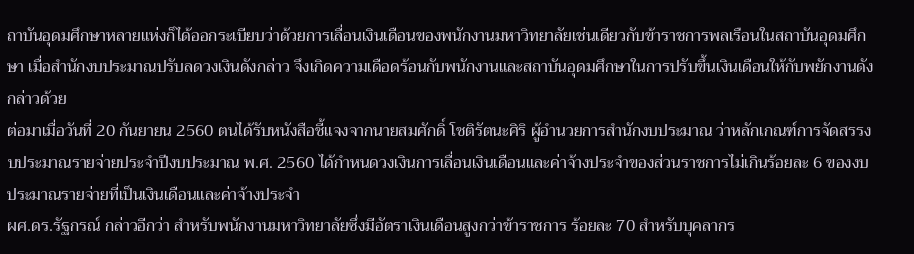ถาบันอุดมศึกษาหลายแห่งก็ได้ออกระเบียบว่าด้วยการเลื่อนเงินเดือนของพนักงานมหาวิทยาลัยเช่นเดียวกับข้าราชการพลเรือนในสถาบันอุดมศึกษา เมื่อสำนักงบประมาณปรับลดวงเงินดังกล่าว จึงเกิดความเดือดร้อนกับพนักงานและสถาบันอุดมศึกษาในการปรับขึ้นเงินเดือนให้กับพยักงานดังกล่าวด้วย
ต่อมาเมื่อวันที่ 20 กันยายน 2560 ตนได้รับหนังสือชี้แจงจากนายสมศักดิ์ โชติรัตนะศิริ ผู้อำนวยการสำนักงบประมาณ ว่าหลักเกณฑ์การจัดสรรงบประมาณรายจ่ายประจำปีงบประมาณ พ.ศ. 2560 ได้กำหนดวงเงินการเลื่อนเงินเดือนและค่าจ้างประจำของส่วนราชการไม่เกินร้อยละ 6 ของงบประมาณรายจ่ายที่เป็นเงินเดือนและค่าจ้างประจำ
ผศ.ดร.รัฐกรณ์ กล่าวอีกว่า สำหรับพนักงานมหาวิทยาลัยซึ่งมีอัตราเงินเดือนสูงกว่าข้าราชการ ร้อยละ 70 สำหรับบุคลากร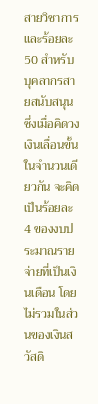สายวิชาการ และร้อยละ 50 สำหรับบุคลากรสายสนับสนุน ซึ่งเมื่อคิดวงเงินเลื่อนขั้นในจำนวนเดียวกัน จะคิดเป็นร้อยละ 4 ของงบประมาณรายจ่ายที่เป็นเงินเดือน โดยไม่รวมในส่วนของเงินสวัสดิ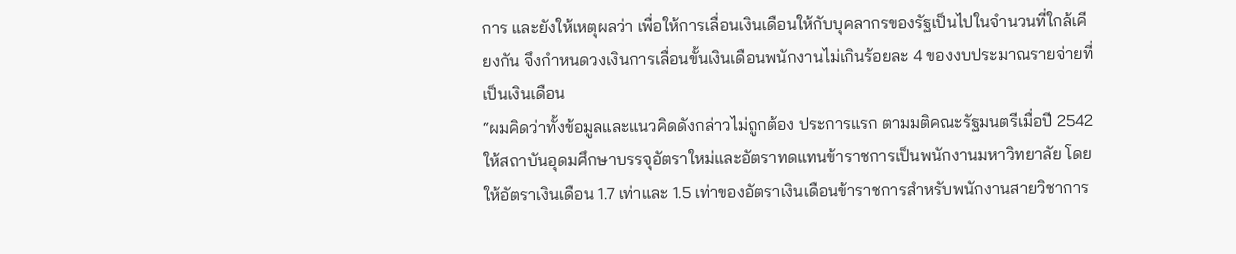การ และยังให้เหตุผลว่า เพื่อให้การเลื่อนเงินเดือนให้กับบุคลากรของรัฐเป็นไปในจำนวนที่ใกล้เคียงกัน จึงกำหนดวงเงินการเลื่อนขั้นเงินเดือนพนักงานไม่เกินร้อยละ 4 ของงบประมาณรายจ่ายที่เป็นเงินเดือน
“ผมคิดว่าทั้งข้อมูลและแนวคิดดังกล่าวไม่ถูกต้อง ประการแรก ตามมติคณะรัฐมนตรีเมื่อปี 2542 ให้สถาบันอุดมศึกษาบรรจุอัตราใหม่และอัตราทดแทนข้าราชการเป็นพนักงานมหาวิทยาลัย โดยให้อัตราเงินเดือน 1.7 เท่าและ 1.5 เท่าของอัตราเงินเดือนข้าราชการสำหรับพนักงานสายวิชาการ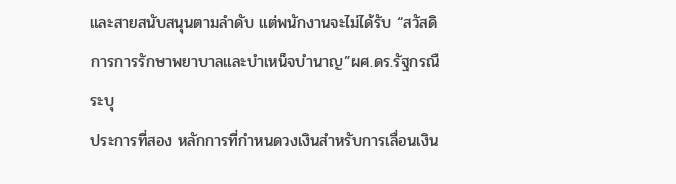และสายสนับสนุนตามลำดับ แต่พนักงานจะไม่ได้รับ “สวัสดิการการรักษาพยาบาลและบำเหน็จบำนาญ”ผศ.ดร.รัฐกรณืระบุ
ประการที่สอง หลักการที่กำหนดวงเงินสำหรับการเลื่อนเงิน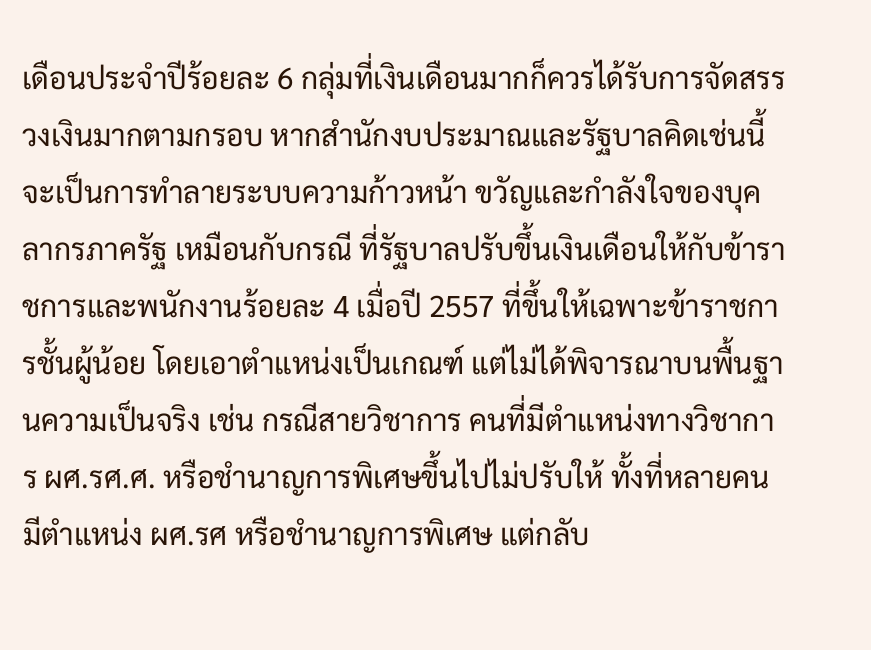เดือนประจำปีร้อยละ 6 กลุ่มที่เงินเดือนมากก็ควรได้รับการจัดสรรวงเงินมากตามกรอบ หากสำนักงบประมาณและรัฐบาลคิดเช่นนี้จะเป็นการทำลายระบบความก้าวหน้า ขวัญและกำลังใจของบุคลากรภาครัฐ เหมือนกับกรณี ที่รัฐบาลปรับขึ้นเงินเดือนให้กับข้าราชการและพนักงานร้อยละ 4 เมื่อปี 2557 ที่ขึ้นให้เฉพาะข้าราชการชั้นผู้น้อย โดยเอาตำแหน่งเป็นเกณฑ์ แต่ไม่ได้พิจารณาบนพื้นฐานความเป็นจริง เช่น กรณีสายวิชาการ คนที่มีตำแหน่งทางวิชาการ ผศ.รศ.ศ. หรือชำนาญการพิเศษขึ้นไปไม่ปรับให้ ทั้งที่หลายคนมีตำแหน่ง ผศ.รศ หรือชำนาญการพิเศษ แต่กลับ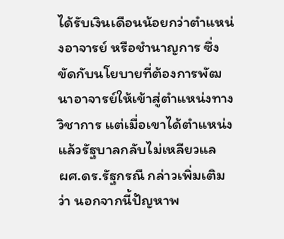ได้รับเงินเดือนน้อยกว่าตำแหน่งอาจารย์ หรือชำนาญการ ซึ่งขัดกับนโยบายที่ต้องการพัฒนาอาจารย์ให้เข้าสู่ตำแหน่งทางวิชาการ แต่เมื่อเขาได้ตำแหน่งแล้วรัฐบาลกลับไม่เหลียวแล
ผศ.ดร.รัฐกรณื กล่าวเพิ่มเติมว่า นอกจากนี้ปัญหาพ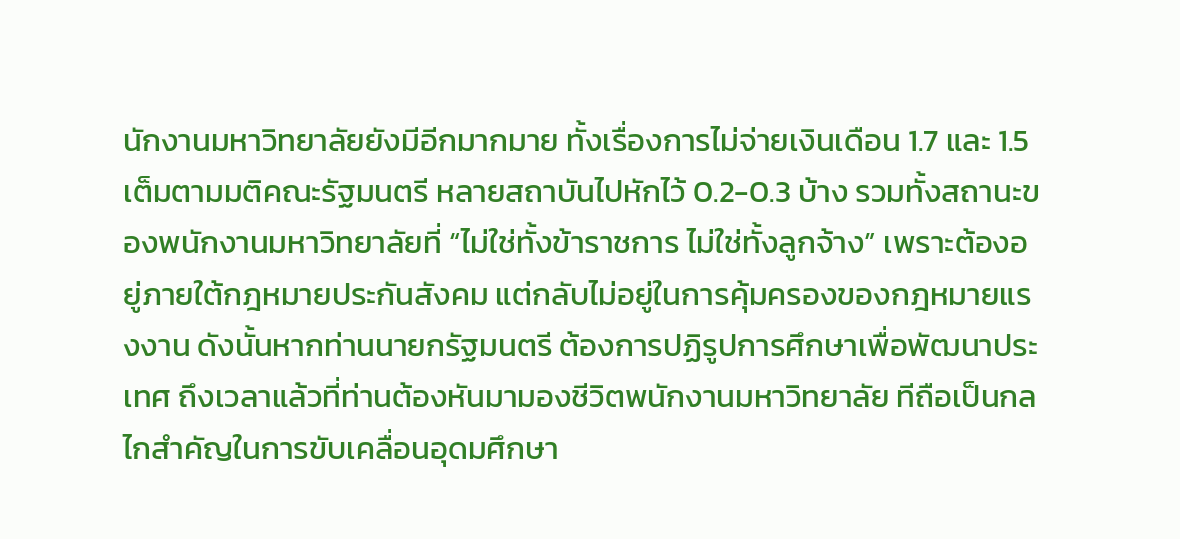นักงานมหาวิทยาลัยยังมีอีกมากมาย ทั้งเรื่องการไม่จ่ายเงินเดือน 1.7 และ 1.5 เต็มตามมติคณะรัฐมนตรี หลายสถาบันไปหักไว้ 0.2-0.3 บ้าง รวมทั้งสถานะของพนักงานมหาวิทยาลัยที่ “ไม่ใช่ทั้งข้าราชการ ไม่ใช่ทั้งลูกจ้าง” เพราะต้องอยู่ภายใต้กฎหมายประกันสังคม แต่กลับไม่อยู่ในการคุ้มครองของกฎหมายแรงงาน ดังนั้นหากท่านนายกรัฐมนตรี ต้องการปฏิรูปการศึกษาเพื่อพัฒนาประเทศ ถึงเวลาแล้วที่ท่านต้องหันมามองชีวิตพนักงานมหาวิทยาลัย ทีถือเป็นกลไกสำคัญในการขับเคลื่อนอุดมศึกษา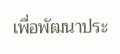เพื่อพัฒนาประ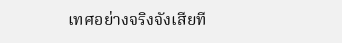เทศอย่างจริงจังเสียที